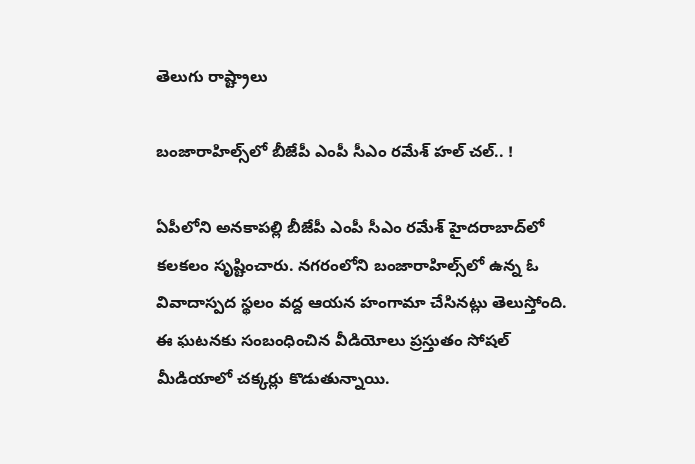తెలుగు రాష్ట్రాలు

బంజారాహిల్స్‌లో బీజేపీ ఎంపీ సీఎం రమేశ్‌ హల్ చల్.. !

ఏపీలోని అనకాపల్లి బీజేపీ ఎంపీ సీఎం రమేశ్‌ హైదరాబాద్‌లో కలకలం సృష్టించారు. నగరంలోని బంజారాహిల్స్‌లో ఉన్న ఓ వివాదాస్పద స్థలం వద్ద ఆయన హంగామా చేసినట్లు తెలుస్తోంది. ఈ ఘటనకు సంబంధించిన వీడియోలు ప్రస్తుతం సోషల్ మీడియాలో చక్కర్లు కొడుతున్నాయి.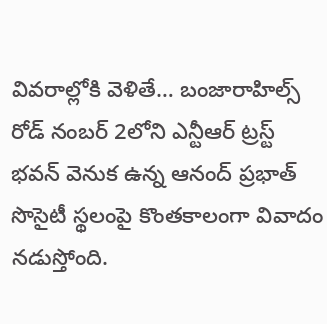వివరాల్లోకి వెళితే… బంజారాహిల్స్ రోడ్ నంబర్ 2లోని ఎన్టీఆర్ ట్రస్ట్ భవన్ వెనుక ఉన్న ఆనంద్ ప్రభాత్ సొసైటీ స్థలంపై కొంతకాలంగా వివాదం నడుస్తోంది.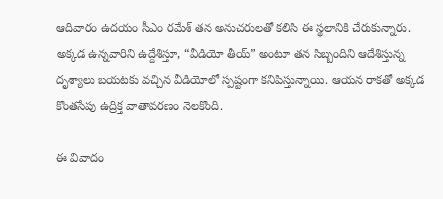ఆదివారం ఉదయం సీఎం రమేశ్‌ తన అనుచరులతో కలిసి ఈ స్థలానికి చేరుకున్నారు. అక్కడ ఉన్నవారిని ఉద్దేశిస్తూ, “వీడియో తీయ్” అంటూ తన సిబ్బందిని ఆదేశిస్తున్న దృశ్యాలు బయటకు వచ్చిన వీడియోలో స్పష్టంగా కనిపిస్తున్నాయి. ఆయన రాకతో అక్కడ కొంతసేపు ఉద్రిక్త వాతావరణం నెలకొంది.

ఈ వివాదం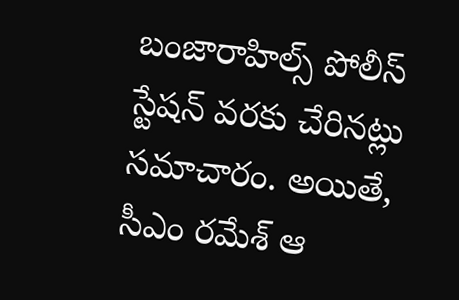బంజారాహిల్స్ పోలీస్ స్టేషన్ వరకు చేరినట్లు సమాచారం. అయితే, సీఎం రమేశ్‌ ఆ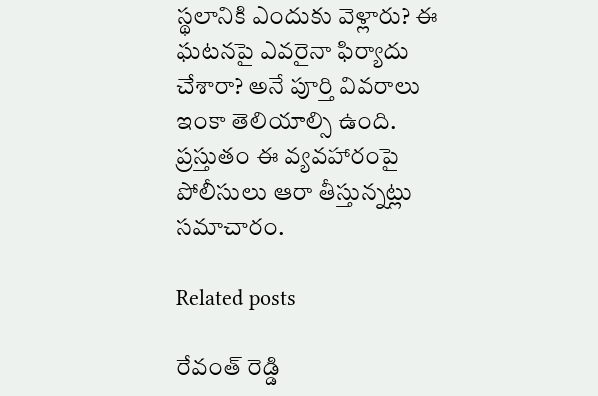స్థలానికి ఎందుకు వెళ్లారు? ఈ ఘటనపై ఎవరైనా ఫిర్యాదు చేశారా? అనే పూర్తి వివరాలు ఇంకా తెలియాల్సి ఉంది. ప్రస్తుతం ఈ వ్యవహారంపై పోలీసులు ఆరా తీస్తున్నట్లు సమాచారం.

Related posts

రేవంత్ రెడ్డి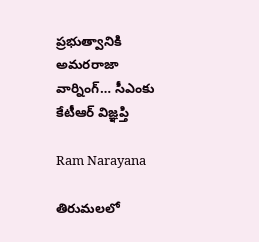ప్రభుత్వానికి అమరరాజా వార్నింగ్… సీఎంకు కేటీఆర్ విజ్ఞప్తి

Ram Narayana

తిరుమలలో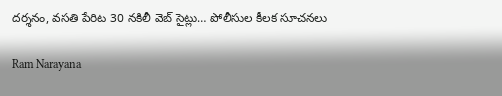దర్శనం, వసతి పేరిట 30 నకిలీ వెబ్ సైట్లు… పోలీసుల కీలక సూచనలు

Ram Narayana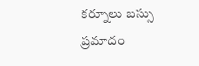కర్నూలు బస్సు ప్రమాదం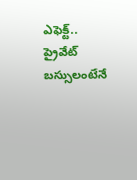ఎఫెక్ట్.. ప్రైవేట్ బస్సులంటేనే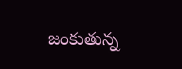జంకుతున్న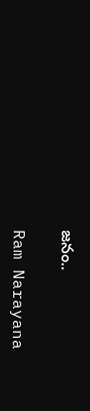జనం..

Ram Narayana